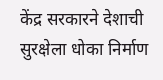केंद्र सरकारने देशाची सुरक्षेला धोका निर्माण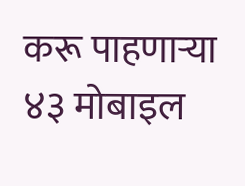करू पाहणाऱ्या ४३ मोबाइल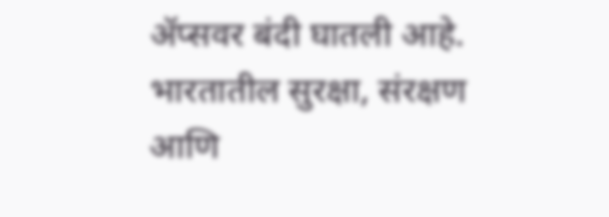ॲप्सवर बंदी घातली आहे. भारतातील सुरक्षा, संरक्षण आणि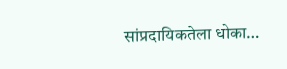सांप्रदायिकतेला धोका…